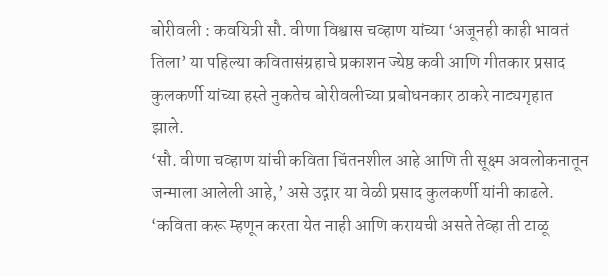बोरीवली : कवयित्री सौ. वीणा विश्वास चव्हाण यांच्या ‘अजूनही काही भावतं तिला’ या पहिल्या कवितासंग्रहाचे प्रकाशन ज्येष्ठ कवी आणि गीतकार प्रसाद कुलकर्णी यांच्या हस्ते नुकतेच बोरीवलीच्या प्रबोधनकार ठाकरे नाट्यगृहात झाले.
‘सौ. वीणा चव्हाण यांची कविता चिंतनशील आहे आणि ती सूक्ष्म अवलोकनातून जन्माला आलेली आहे,’ असे उद्गार या वेळी प्रसाद कुलकर्णी यांनी काढले. ‘कविता करू म्हणून करता येत नाही आणि करायची असते तेव्हा ती टाळू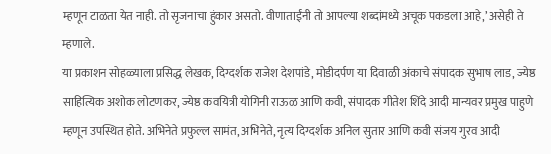म्हणून टाळता येत नाही. तो सृजनाचा हुंकार असतो. वीणाताईंनी तो आपल्या शब्दांमध्ये अचूक पकडला आहे,’ असेही ते म्हणाले.
या प्रकाशन सोहळ्याला प्रसिद्ध लेखक, दिग्दर्शक राजेश देशपांडे, मोडीदर्पण या दिवाळी अंकाचे संपादक सुभाष लाड, ज्येष्ठ साहित्यिक अशोक लोटणकर, ज्येष्ठ कवयित्री योगिनी राऊळ आणि कवी, संपादक गीतेश शिंदे आदी मान्यवर प्रमुख पाहुणे म्हणून उपस्थित होते. अभिनेते प्रफुल्ल सामंत, अभिनेते, नृत्य दिग्दर्शक अनिल सुतार आणि कवी संजय गुरव आदी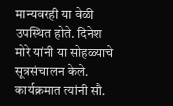मान्यवरही या वेळी उपस्थित होते. दिनेश मोरे यांनी या सोहळ्याचे सूत्रसंचालन केले. कार्यक्रमात त्यांनी सौ.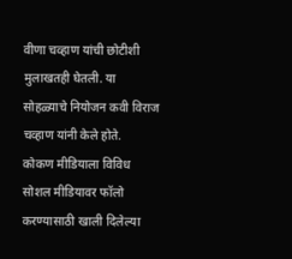वीणा चव्हाण यांची छोटीशी मुलाखतही घेतली. या सोहळ्याचे नियोजन कवी विराज चव्हाण यांनी केले होते.
कोकण मीडियाला विविध सोशल मीडियावर फॉलो करण्यासाठी खाली दिलेल्या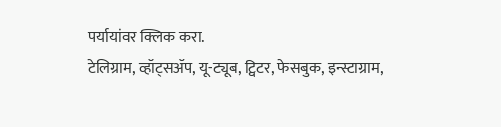पर्यायांवर क्लिक करा.
टेलिग्राम, व्हॉट्सॲप, यू-ट्यूब, ट्विटर, फेसबुक, इन्स्टाग्राम,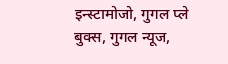इन्स्टामोजो, गुगल प्ले बुक्स, गुगल न्यूज,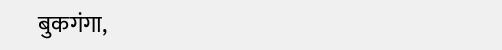बुकगंगा,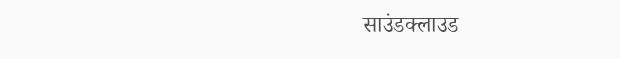साउंडक्लाउड